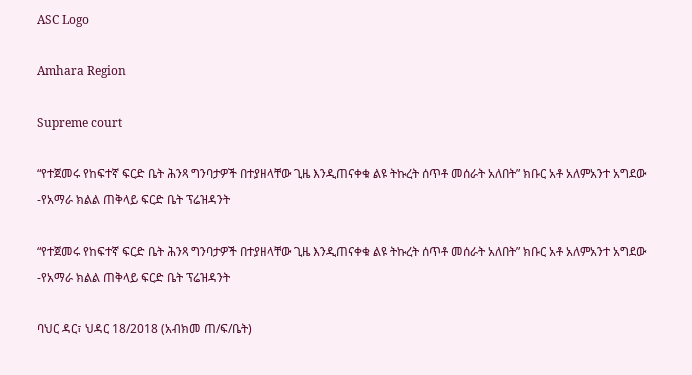ASC Logo

Amhara Region

Supreme court

“የተጀመሩ የከፍተኛ ፍርድ ቤት ሕንጻ ግንባታዎች በተያዘላቸው ጊዜ እንዲጠናቀቁ ልዩ ትኩረት ሰጥቶ መሰራት አለበት” ክቡር አቶ አለምአንተ አግደው -የአማራ ክልል ጠቅላይ ፍርድ ቤት ፕሬዝዳንት

“የተጀመሩ የከፍተኛ ፍርድ ቤት ሕንጻ ግንባታዎች በተያዘላቸው ጊዜ እንዲጠናቀቁ ልዩ ትኩረት ሰጥቶ መሰራት አለበት” ክቡር አቶ አለምአንተ አግደው -የአማራ ክልል ጠቅላይ ፍርድ ቤት ፕሬዝዳንት

ባህር ዳር፣ ህዳር 18/2018 (አብክመ ጠ/ፍ/ቤት)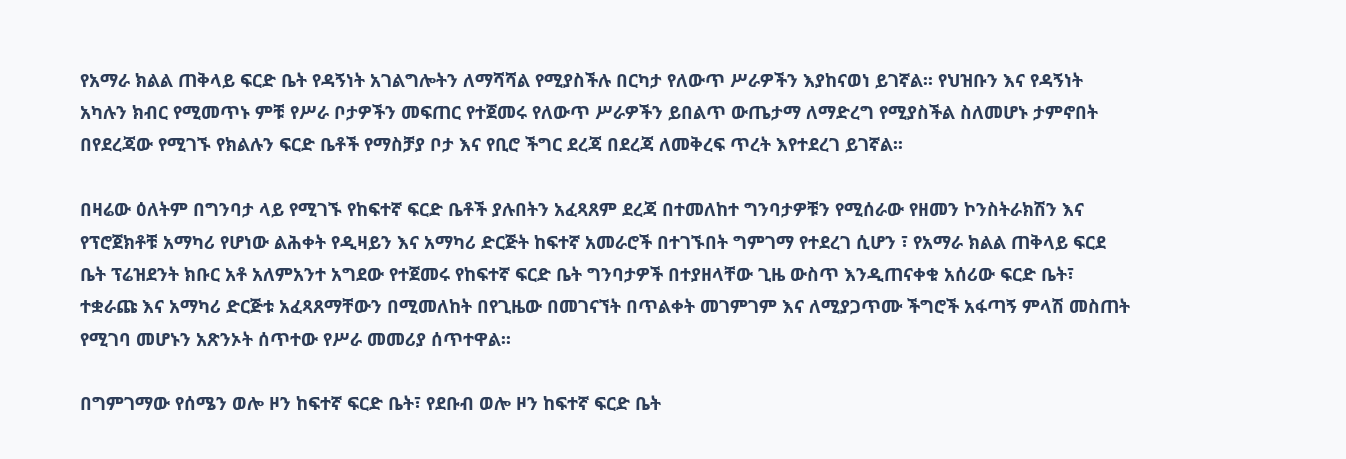የአማራ ክልል ጠቅላይ ፍርድ ቤት የዳኝነት አገልግሎትን ለማሻሻል የሚያስችሉ በርካታ የለውጥ ሥራዎችን እያከናወነ ይገኛል፡፡ የህዝቡን እና የዳኝነት አካሉን ክብር የሚመጥኑ ምቹ የሥራ ቦታዎችን መፍጠር የተጀመሩ የለውጥ ሥራዎችን ይበልጥ ውጤታማ ለማድረግ የሚያስችል ስለመሆኑ ታምኖበት በየደረጃው የሚገኙ የክልሉን ፍርድ ቤቶች የማስቻያ ቦታ እና የቢሮ ችግር ደረጃ በደረጃ ለመቅረፍ ጥረት እየተደረገ ይገኛል፡፡

በዛሬው ዕለትም በግንባታ ላይ የሚገኙ የከፍተኛ ፍርድ ቤቶች ያሉበትን አፈጻጸም ደረጃ በተመለከተ ግንባታዎቹን የሚሰራው የዘመን ኮንስትራክሽን እና የፕሮጀክቶቹ አማካሪ የሆነው ልሕቀት የዲዛይን እና አማካሪ ድርጅት ከፍተኛ አመራሮች በተገኙበት ግምገማ የተደረገ ሲሆን ፣ የአማራ ክልል ጠቅላይ ፍርደ ቤት ፕሬዝደንት ክቡር አቶ አለምአንተ አግደው የተጀመሩ የከፍተኛ ፍርድ ቤት ግንባታዎች በተያዘላቸው ጊዜ ውስጥ እንዲጠናቀቁ አሰሪው ፍርድ ቤት፣ ተቋራጩ እና አማካሪ ድርጅቱ አፈጻጸማቸውን በሚመለከት በየጊዜው በመገናኘት በጥልቀት መገምገም እና ለሚያጋጥሙ ችግሮች አፋጣኝ ምላሽ መስጠት የሚገባ መሆኑን አጽንኦት ሰጥተው የሥራ መመሪያ ሰጥተዋል፡፡

በግምገማው የሰሜን ወሎ ዞን ከፍተኛ ፍርድ ቤት፣ የደቡብ ወሎ ዞን ከፍተኛ ፍርድ ቤት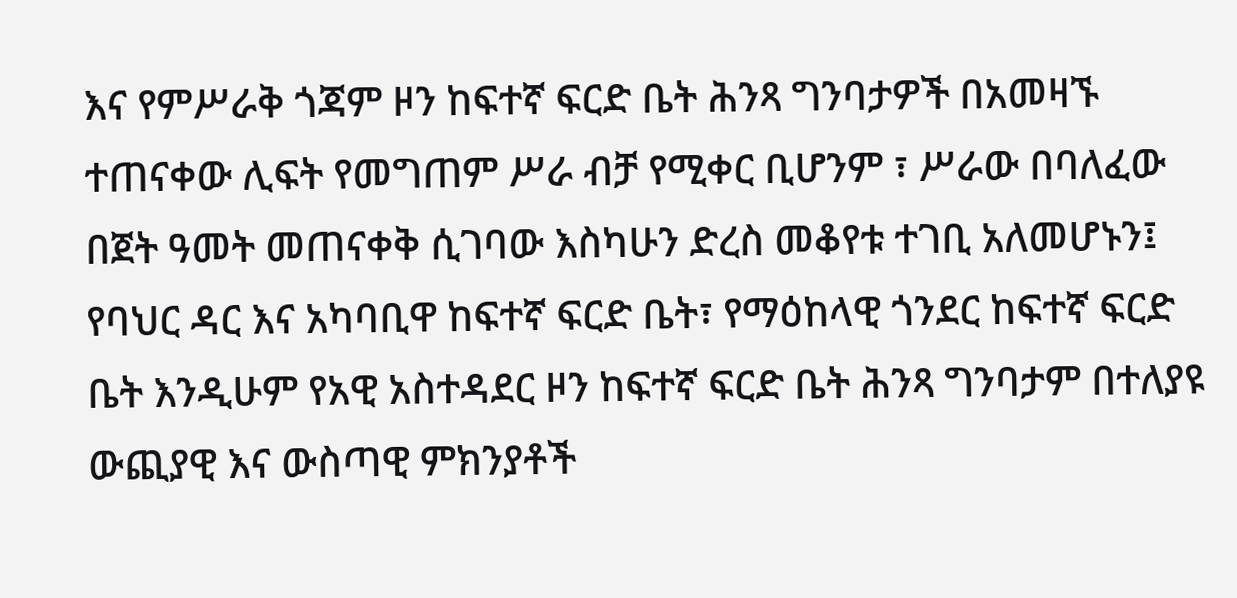እና የምሥራቅ ጎጃም ዞን ከፍተኛ ፍርድ ቤት ሕንጻ ግንባታዎች በአመዛኙ ተጠናቀው ሊፍት የመግጠም ሥራ ብቻ የሚቀር ቢሆንም ፣ ሥራው በባለፈው በጀት ዓመት መጠናቀቅ ሲገባው እስካሁን ድረስ መቆየቱ ተገቢ አለመሆኑን፤ የባህር ዳር እና አካባቢዋ ከፍተኛ ፍርድ ቤት፣ የማዕከላዊ ጎንደር ከፍተኛ ፍርድ ቤት እንዲሁም የአዊ አስተዳደር ዞን ከፍተኛ ፍርድ ቤት ሕንጻ ግንባታም በተለያዩ ውጪያዊ እና ውስጣዊ ምክንያቶች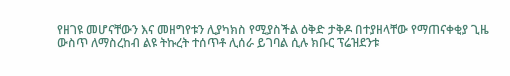የዘገዩ መሆናቸውን እና መዘግየቱን ሊያካክስ የሚያስችል ዕቅድ ታቅዶ በተያዘላቸው የማጠናቀቂያ ጊዜ ውስጥ ለማስረከብ ልዩ ትኩረት ተሰጥቶ ሊሰራ ይገባል ሲሉ ክቡር ፕሬዝደንቱ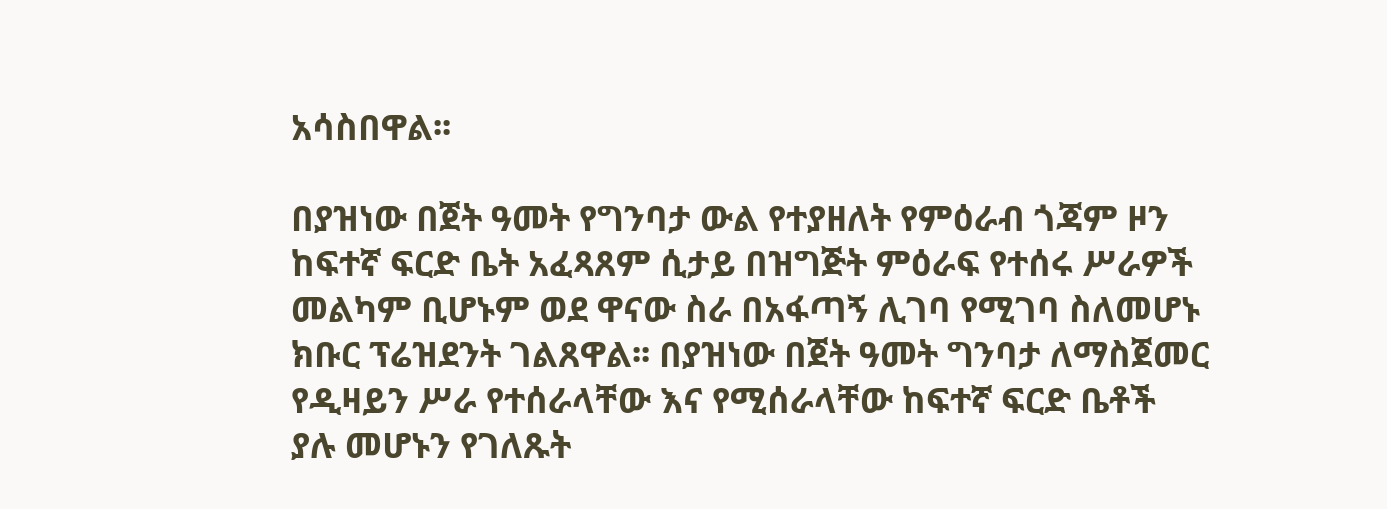አሳስበዋል፡፡

በያዝነው በጀት ዓመት የግንባታ ውል የተያዘለት የምዕራብ ጎጃም ዞን ከፍተኛ ፍርድ ቤት አፈጻጸም ሲታይ በዝግጅት ምዕራፍ የተሰሩ ሥራዎች መልካም ቢሆኑም ወደ ዋናው ስራ በአፋጣኝ ሊገባ የሚገባ ስለመሆኑ ክቡር ፕሬዝደንት ገልጸዋል፡፡ በያዝነው በጀት ዓመት ግንባታ ለማስጀመር የዲዛይን ሥራ የተሰራላቸው እና የሚሰራላቸው ከፍተኛ ፍርድ ቤቶች ያሉ መሆኑን የገለጹት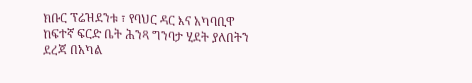ክቡር ፕሬዝደንቱ ፣ የባህር ዳር እና አካባቢዋ ከፍተኛ ፍርድ ቤት ሕንጻ ግንባታ ሂደት ያለበትን ደረጃ በአካል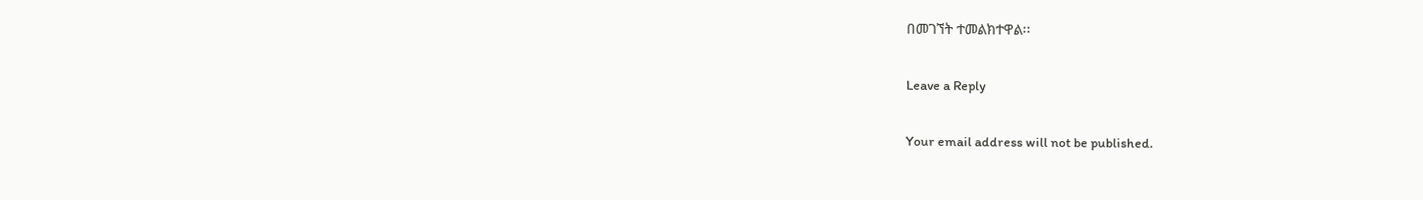በመገኘት ተመልክተዋል፡፡

Leave a Reply

Your email address will not be published.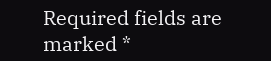Required fields are marked *